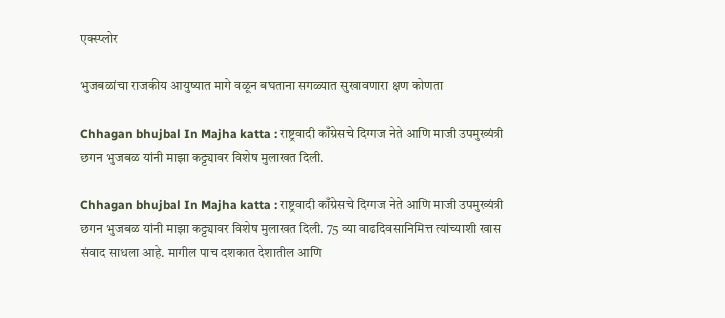एक्स्प्लोर

भुजबळांचा राजकीय आयुष्यात मागे वळून बघताना सगळ्यात सुखावणारा क्षण कोणता

Chhagan bhujbal In Majha katta : राष्ट्रवादी काँग्रेसचे दिग्गज नेते आणि माजी उपमुख्यंत्री छगन भुजबळ यांनी माझा कट्ट्यावर विशेष मुलाखत दिली.

Chhagan bhujbal In Majha katta : राष्ट्रवादी काँग्रेसचे दिग्गज नेते आणि माजी उपमुख्यंत्री छगन भुजबळ यांनी माझा कट्ट्यावर विशेष मुलाखत दिली. 75 व्या वाढदिवसानिमित्त त्यांच्याशी खास संवाद साधला आहे. मागील पाच दशकात देशातील आणि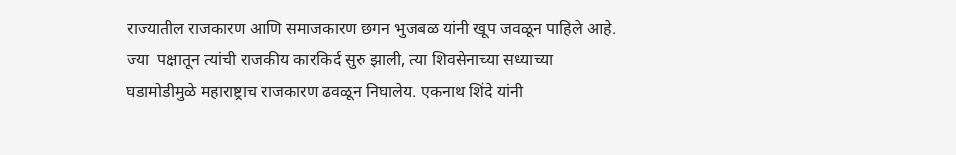राज्यातील राजकारण आणि समाजकारण छगन भुजबळ यांनी खूप जवळून पाहिले आहे. ज्या  पक्षातून त्यांची राजकीय कारकिर्द सुरु झाली, त्या शिवसेनाच्या सध्याच्या घडामोडीमुळे महाराष्ट्राच राजकारण ढवळून निघालेय. एकनाथ शिंदे यांनी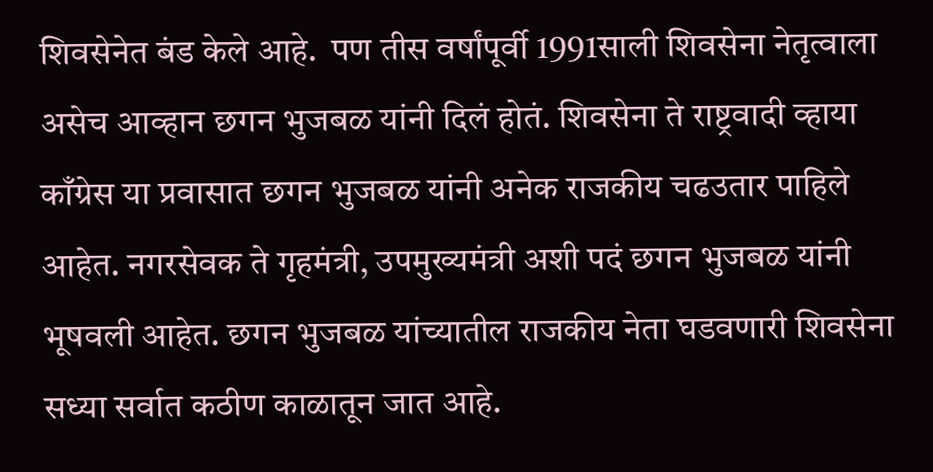शिवसेनेत बंड केले आहे.  पण तीस वर्षांपूर्वी 1991साली शिवसेना नेतृत्वाला असेच आव्हान छगन भुजबळ यांनी दिलं होतं. शिवसेना ते राष्ट्रवादी व्हाया काँग्रेस या प्रवासात छगन भुजबळ यांनी अनेक राजकीय चढउतार पाहिले आहेत. नगरसेवक ते गृहमंत्री, उपमुख्यमंत्री अशी पदं छगन भुजबळ यांनी भूषवली आहेत. छगन भुजबळ यांच्यातील राजकीय नेता घडवणारी शिवसेना सध्या सर्वात कठीण काळातून जात आहे.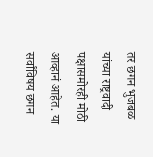तर छगन भुजबळ यांच्या राष्ट्रवादी पक्षासमोरही मोठी आव्हानं आहेत. या सर्वांविषय छगन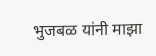भुजबळ यांनी माझा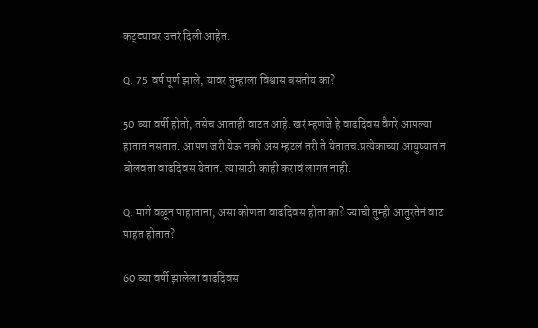कट्ट्यावर उत्तरं दिली आहेत.

Q. 75 वर्ष पूर्ण झाले, यावर तुम्हाला विश्वास बसतोय का?

50 व्या वर्षी होतो, तसेच आताही वाटत आहे. खरं म्हणजे हे वाढदिवस वैगरे आपल्या हातात नसतात. आपण जरी येऊ नको अस म्हटलं तरी ते येतातच.प्रत्येकाच्या आयुष्यात न बोलवता वाढदिवस येतात. त्यासाठी काही करावं लागत नाही.

Q. मागे वळून पाहाताना, असा कोणता वाढदिवस होता का? ज्याची तुम्ही आतुरतेनं वाट पाहत होतात?

60 व्या वर्षी झालेला वाढदिवस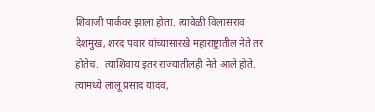शिवाजी पार्कवर झाला होता. त्यावेळी विलासराव देशमुख, शरद पवार यांच्यासारखे महाराष्ट्रातील नेते तर होतेच.  त्याशिवाय इतर राज्यातीलही नेते आले होते. त्यामध्ये लालू प्रसाद यादव,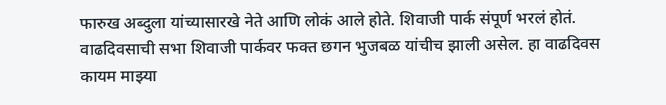फारुख अब्दुला यांच्यासारखे नेते आणि लोकं आले होते. शिवाजी पार्क संपूर्ण भरलं होतं. वाढदिवसाची सभा शिवाजी पार्कवर फक्त छगन भुजबळ यांचीच झाली असेल. हा वाढदिवस कायम माझ्या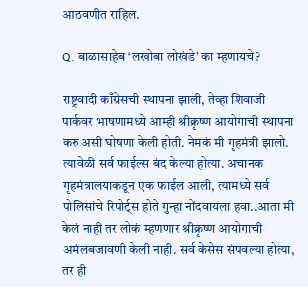आठवणीत राहिल.

Q. बाळासाहेब ‘लखोबा लोखंडे’ का म्हणायचे?

राष्ट्रवादी काँग्रेसची स्थापना झाली, तेव्हा शिवाजी पार्कवर भाषणामध्ये आम्ही श्रीक्रृष्ण आयोगाची स्थापना करु असी घोषणा केली होती. नेमकं मी गृहमंत्री झालो. त्यावेळी सर्व फाईल्स बंद केल्या होत्या. अचानक गृहमंत्रालयाकडून एक फाईल आली, त्यामध्ये सर्व पोलिसांचे रिपोर्ट्स होते गुन्हा नोंदवायला हवा..आता मी केलं नाही तर लोकं म्हणणार श्रीक्रृष्ण आयोगाची अमंलबजावणी केली नाही. सर्व केसेस संपवल्या होत्या, तर ही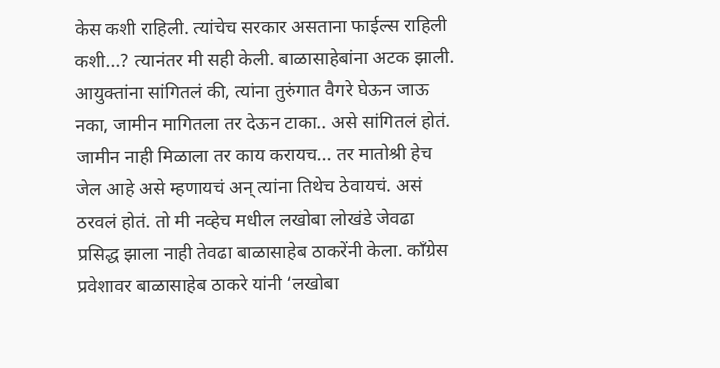केस कशी राहिली. त्यांचेच सरकार असताना फाईल्स राहिली कशी...? त्यानंतर मी सही केली. बाळासाहेबांना अटक झाली. आयुक्तांना सांगितलं की, त्यांना तुरुंगात वैगरे घेऊन जाऊ नका, जामीन मागितला तर देऊन टाका.. असे सांगितलं होतं. जामीन नाही मिळाला तर काय करायच... तर मातोश्री हेच जेल आहे असे म्हणायचं अन् त्यांना तिथेच ठेवायचं. असं ठरवलं होतं. तो मी नव्हेच मधील लखोबा लोखंडे जेवढा प्रसिद्ध झाला नाही तेवढा बाळासाहेब ठाकरेंनी केला. काँग्रेस प्रवेशावर बाळासाहेब ठाकरे यांनी ‘लखोबा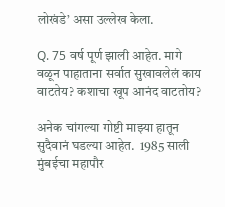लोखंडे’ असा उल्लेख केला.

Q. 75 वर्ष पूर्ण झाली आहेत. मागे वळून पाहाताना सर्वात सुखावलेलं काय वाटतेय? कशाचा खूप आनंद वाटतोय?

अनेक चांगल्या गोष्टी माझ्या हातून सुदैवानं घडल्या आहेत.  1985 साली मुंबईचा महापौर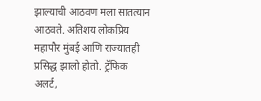झाल्याची आठवण मला सातत्यान आठवते. अतिशय लोकप्रिय महापौर मुंबई आणि राज्यातही प्रसिद्ध झालो होतो. ट्रॅफिक अलर्ट,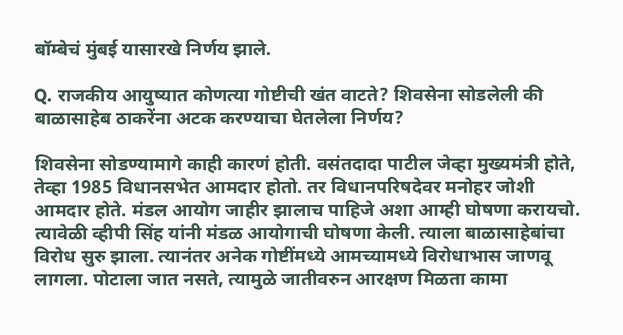बॉम्बेचं मुंबई यासारखे निर्णय झाले.

Q. राजकीय आयुष्यात कोणत्या गोष्टीची खंत वाटते? शिवसेना सोडलेली की बाळासाहेब ठाकरेंना अटक करण्याचा घेतलेला निर्णय?

शिवसेना सोडण्यामागे काही कारणं होती. वसंतदादा पाटील जेव्हा मुख्यमंत्री होते, तेव्हा 1985 विधानसभेत आमदार होतो. तर विधानपरिषदेवर मनोहर जोशी आमदार होते. मंडल आयोग जाहीर झालाच पाहिजे अशा आम्ही घोषणा करायचो. त्यावेळी व्हीपी सिंह यांनी मंडळ आयोगाची घोषणा केली. त्याला बाळासाहेबांचा विरोध सुरु झाला. त्यानंतर अनेक गोष्टींमध्ये आमच्यामध्ये विरोधाभास जाणवू लागला. पोटाला जात नसते, त्यामुळे जातीवरुन आरक्षण मिळता कामा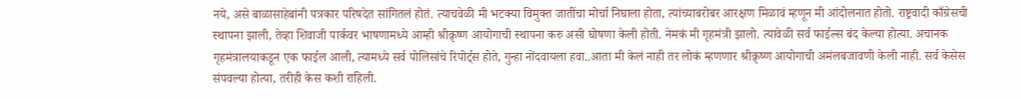नये, असे बाळासाहेबांनी पत्रकार परिषदेत सांगितलं होतं. त्याचवेळी मी भटक्या विमुक्त जातींचा मोर्चा निघाला होता, त्यांच्याबरोबर आरक्षण मिळावं म्हणून मी आंदोलनात होतो. राष्ट्रवादी काँग्रेसची स्थापना झाली, तेव्हा शिवाजी पार्कवर भाषणामध्ये आम्ही श्रीक्रृष्ण आयोगाची स्थापना करु असी घोषणा केली होती. नेमकं मी गृहमंत्री झालो. त्यावेळी सर्व फाईल्स बंद केल्या होत्या. अचानक गृहमंत्रालयाकडून एक फाईल आली, त्यामध्ये सर्व पोलिसांचे रिपोर्ट्स होते, गुन्हा नोंदवायला हवा..आता मी केलं नाही तर लोकं म्हणणार श्रीक्रृष्ण आयोगाची अमंलबजावणी केली नाही. सर्व केसेस संपवल्या होत्या, तरीही केस कशी राहिली.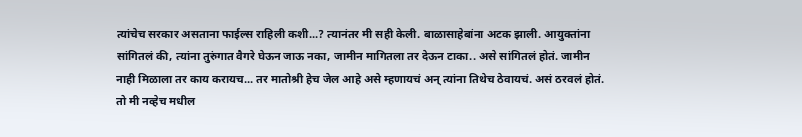त्यांचेच सरकार असताना फाईल्स राहिली कशी...? त्यानंतर मी सही केली. बाळासाहेबांना अटक झाली. आयुक्तांना सांगितलं की, त्यांना तुरुंगात वैगरे घेऊन जाऊ नका, जामीन मागितला तर देऊन टाका.. असे सांगितलं होतं. जामीन नाही मिळाला तर काय करायच... तर मातोश्री हेच जेल आहे असे म्हणायचं अन् त्यांना तिथेच ठेवायचं. असं ठरवलं होतं.  तो मी नव्हेच मधील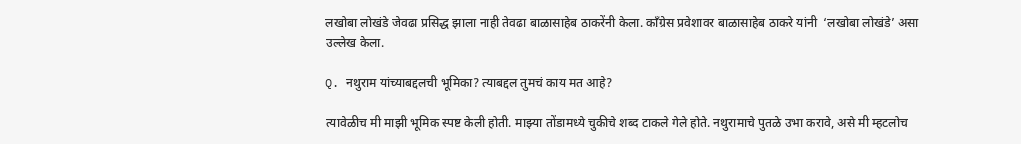लखोबा लोखंडे जेवढा प्रसिद्ध झाला नाही तेवढा बाळासाहेब ठाकरेंनी केला. काँग्रेस प्रवेशावर बाळासाहेब ठाकरे यांनी  ‘लखोबा लोखंडे’ असा उल्लेख केला.

Q. नथुराम यांच्याबद्दलची भूमिका? त्याबद्दल तुमचं काय मत आहे?

त्यावेळीच मी माझी भूमिक स्पष्ट केली होती. माझ्या तोंडामध्ये चुकीचे शब्द टाकले गेले होते. नथुरामाचे पुतळे उभा करावे, असे मी म्हटलोच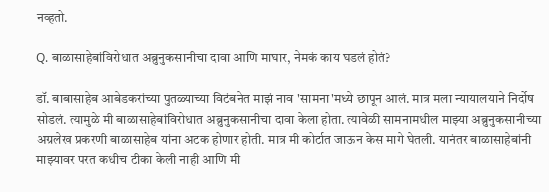नव्हतो.

Q. बाळासाहेबांविरोधात अब्रुनुकसानीचा दावा आणि माघार, नेमकं काय घडलं होतं?

डॉ. बाबासाहेब आबेडकरांच्या पुतळ्याच्या विटंबनेत माझं नाव 'सामना'मध्ये छापून आलं. मात्र मला न्यायालयाने निर्दोष सोडलं. त्यामुळे मी बाळासाहेबांविरोधात अब्रुनुकसानीचा दावा केला होता. त्यावेळी सामनामधील माझ्या अब्रुनुकसानीच्या अग्रलेख प्रकरणी बाळासाहेब यांना अटक होणार होती. मात्र मी कोर्टात जाऊन केस मागे घेतली. यानंतर बाळासाहेबांनी माझ्यावर परत कधीच टीका केली नाही आणि मी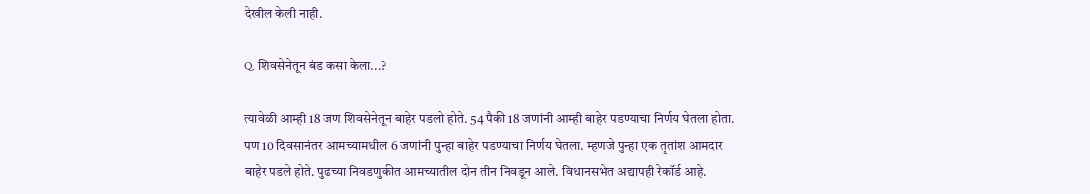देखील केली नाही.

Q. शिवसेनेतून बंड कसा केला...?

त्यावेळी आम्ही 18 जण शिवसेनेतून बाहेर पडलो होते. 54 पैकी 18 जणांनी आम्ही बाहेर पडण्याचा निर्णय घेतला होता. पण 10 दिवसानंतर आमच्यामधील 6 जणांनी पुन्हा बाहेर पडण्याचा निर्णय घेतला. म्हणजे पुन्हा एक तृतांश आमदार बाहेर पडले होते. पुढच्या निवडणुकीत आमच्यातील दोन तीन निवडून आले. विधानसभेत अद्यापही रेकॉर्ड आहे.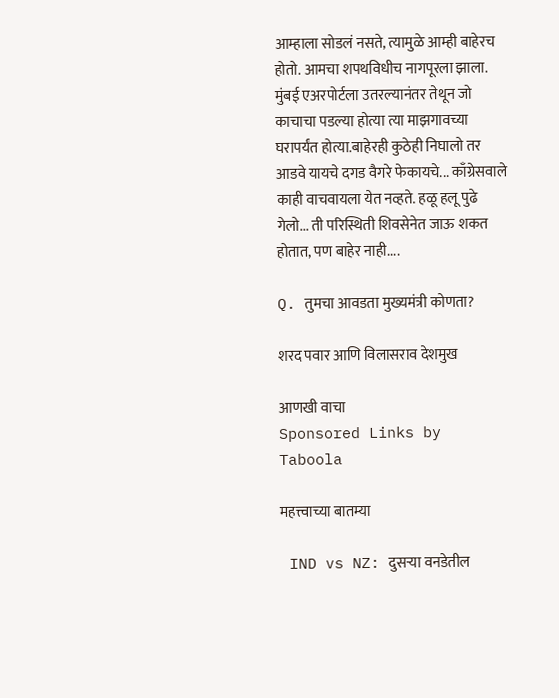आम्हाला सोडलं नसते, त्यामुळे आम्ही बाहेरच होतो. आमचा शपथविधीच नागपूरला झाला. मुंबई एअरपोर्टला उतरल्यानंतर तेथून जो काचाचा पडल्या होत्या त्या माझगावच्या घरापर्यंत होत्या.बाहेरही कुठेही निघालो तर आडवे यायचे दगड वैगरे फेकायचे... काँग्रेसवाले काही वाचवायला येत नव्हते. हळू हलू पुढे गेलो... ती परिस्थिती शिवसेनेत जाऊ शकत होतात, पण बाहेर नाही....

Q. तुमचा आवडता मुख्यमंत्री कोणता?

शरद पवार आणि विलासराव देशमुख

आणखी वाचा
Sponsored Links by Taboola

महत्त्वाच्या बातम्या

 IND vs NZ: दुसऱ्या वनडेतील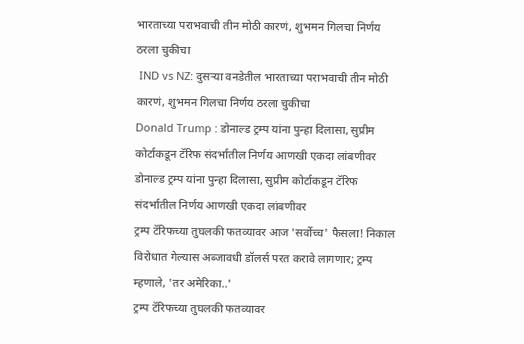भारताच्या पराभवाची तीन मोठी कारणं, शुभमन गिलचा निर्णय ठरला चुकीचा
 IND vs NZ: दुसऱ्या वनडेतील भारताच्या पराभवाची तीन मोठी कारणं, शुभमन गिलचा निर्णय ठरला चुकीचा
Donald Trump : डोनाल्ड ट्रम्प यांना पुन्हा दिलासा, सुप्रीम कोर्टाकडून टॅरिफ संदर्भातील निर्णय आणखी एकदा लांबणीवर
डोनाल्ड ट्रम्प यांना पुन्हा दिलासा, सुप्रीम कोर्टाकडून टॅरिफ संदर्भातील निर्णय आणखी एकदा लांबणीवर
ट्रम्प टॅरिफच्या तुघलकी फतव्यावर आज 'सर्वोच्च' फैसला! निकाल विरोधात गेल्यास अब्जावधी डॉलर्स परत करावे लागणार; ट्रम्प म्हणाले, 'तर अमेरिका..'
ट्रम्प टॅरिफच्या तुघलकी फतव्यावर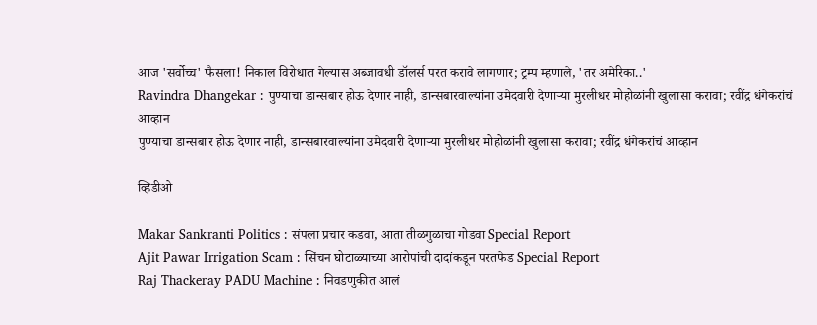आज 'सर्वोच्च' फैसला! निकाल विरोधात गेल्यास अब्जावधी डॉलर्स परत करावे लागणार; ट्रम्प म्हणाले, 'तर अमेरिका..'
Ravindra Dhangekar : पुण्याचा डान्सबार होऊ देणार नाही, डान्सबारवाल्यांना उमेदवारी देणाऱ्या मुरलीधर मोहोळांनी खुलासा करावा; रवींद्र धंगेकरांचं आव्हान
पुण्याचा डान्सबार होऊ देणार नाही, डान्सबारवाल्यांना उमेदवारी देणाऱ्या मुरलीधर मोहोळांनी खुलासा करावा; रवींद्र धंगेकरांचं आव्हान

व्हिडीओ

Makar Sankranti Politics : संपला प्रचार कडवा, आता तीळगुळाचा गोडवा Special Report
Ajit Pawar Irrigation Scam : सिंचन घोटाळ्याच्या आरोपांची दादांकडून परतफेड Special Report
Raj Thackeray PADU Machine : निवडणुकीत आलं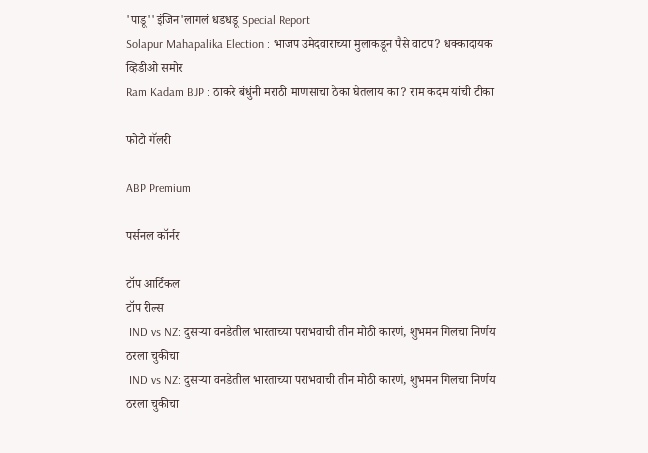'पाडू''इंजिन'लागलं धडधडू Special Report
Solapur Mahapalika Election : भाजप उमेदवाराच्या मुलाकडून पैसे वाटप? धक्कादायक व्हिडीओ समोर
Ram Kadam BJP : ठाकरे बंधुंनी मराठी माणसाचा ठेका घेतलाय का? राम कदम यांची टीका

फोटो गॅलरी

ABP Premium

पर्सनल कॉर्नर

टॉप आर्टिकल
टॉप रील्स
 IND vs NZ: दुसऱ्या वनडेतील भारताच्या पराभवाची तीन मोठी कारणं, शुभमन गिलचा निर्णय ठरला चुकीचा
 IND vs NZ: दुसऱ्या वनडेतील भारताच्या पराभवाची तीन मोठी कारणं, शुभमन गिलचा निर्णय ठरला चुकीचा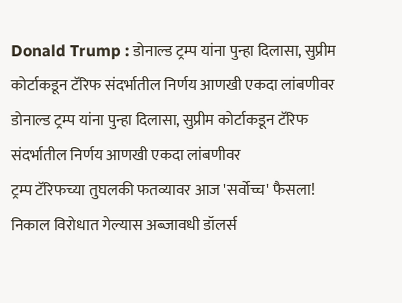Donald Trump : डोनाल्ड ट्रम्प यांना पुन्हा दिलासा, सुप्रीम कोर्टाकडून टॅरिफ संदर्भातील निर्णय आणखी एकदा लांबणीवर
डोनाल्ड ट्रम्प यांना पुन्हा दिलासा, सुप्रीम कोर्टाकडून टॅरिफ संदर्भातील निर्णय आणखी एकदा लांबणीवर
ट्रम्प टॅरिफच्या तुघलकी फतव्यावर आज 'सर्वोच्च' फैसला! निकाल विरोधात गेल्यास अब्जावधी डॉलर्स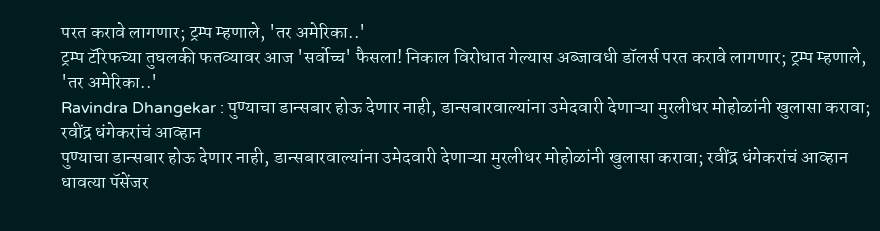परत करावे लागणार; ट्रम्प म्हणाले, 'तर अमेरिका..'
ट्रम्प टॅरिफच्या तुघलकी फतव्यावर आज 'सर्वोच्च' फैसला! निकाल विरोधात गेल्यास अब्जावधी डॉलर्स परत करावे लागणार; ट्रम्प म्हणाले, 'तर अमेरिका..'
Ravindra Dhangekar : पुण्याचा डान्सबार होऊ देणार नाही, डान्सबारवाल्यांना उमेदवारी देणाऱ्या मुरलीधर मोहोळांनी खुलासा करावा; रवींद्र धंगेकरांचं आव्हान
पुण्याचा डान्सबार होऊ देणार नाही, डान्सबारवाल्यांना उमेदवारी देणाऱ्या मुरलीधर मोहोळांनी खुलासा करावा; रवींद्र धंगेकरांचं आव्हान
धावत्या पॅसेंजर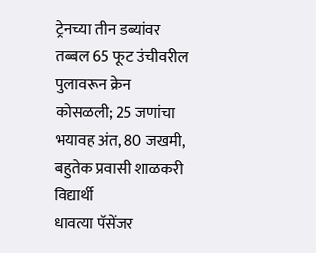ट्रेनच्या तीन डब्यांवर तब्बल 65 फूट उंचीवरील पुलावरून क्रेन कोसळली; 25 जणांचा भयावह अंत, 80 जखमी, बहुतेक प्रवासी शाळकरी विद्यार्थी
धावत्या पॅसेंजर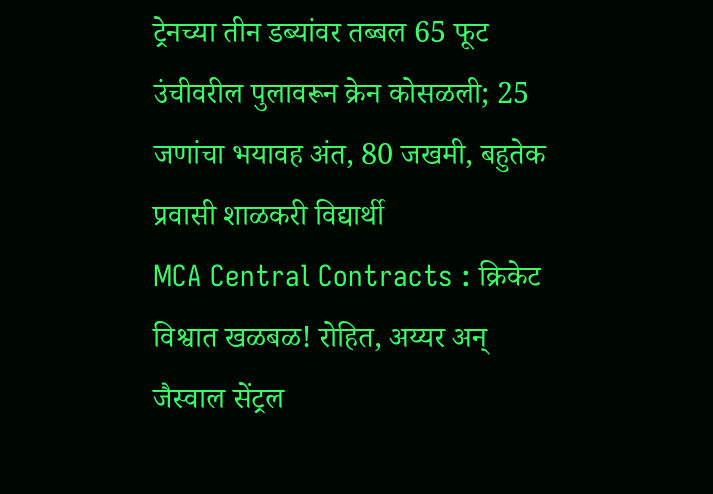ट्रेनच्या तीन डब्यांवर तब्बल 65 फूट उंचीवरील पुलावरून क्रेन कोसळली; 25 जणांचा भयावह अंत, 80 जखमी, बहुतेक प्रवासी शाळकरी विद्यार्थी
MCA Central Contracts : क्रिकेट विश्वात खळबळ! रोहित, अय्यर अन् जैस्वाल सेंट्रल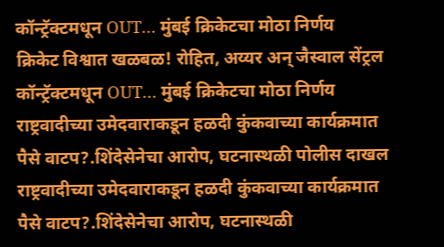कॉन्ट्रॅक्टमधून OUT… मुंबई क्रिकेटचा मोठा निर्णय
क्रिकेट विश्वात खळबळ! रोहित, अय्यर अन् जैस्वाल सेंट्रल कॉन्ट्रॅक्टमधून OUT… मुंबई क्रिकेटचा मोठा निर्णय
राष्ट्रवादीच्या उमेदवाराकडून हळदी कुंकवाच्या कार्यक्रमात पैसे वाटप?.शिंदेसेनेचा आरोप, घटनास्थळी पोलीस दाखल
राष्ट्रवादीच्या उमेदवाराकडून हळदी कुंकवाच्या कार्यक्रमात पैसे वाटप?.शिंदेसेनेचा आरोप, घटनास्थळी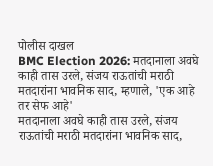पोलीस दाखल
BMC Election 2026: मतदानाला अवघे काही तास उरले, संजय राऊतांची मराठी मतदारांना भावनिक साद, म्हणाले, 'एक आहे तर सेफ आहे'
मतदानाला अवघे काही तास उरले, संजय राऊतांची मराठी मतदारांना भावनिक साद,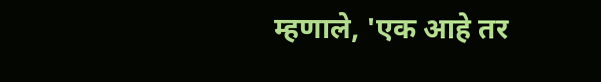म्हणाले, 'एक आहे तर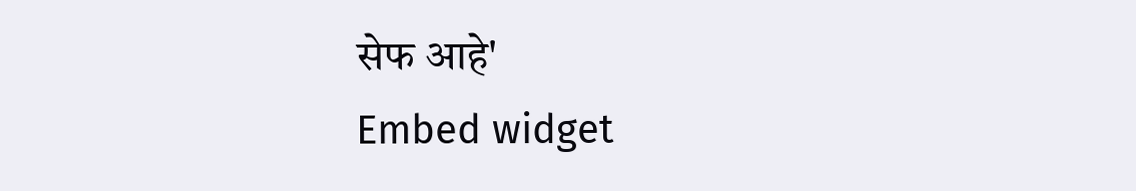सेफ आहे'
Embed widget